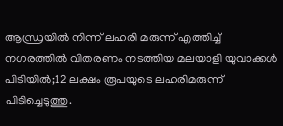ആന്ധ്രയിൽ നിന്ന് ലഹരി മരുന്ന് എത്തിച്ച് നഗരത്തിൽ വിതരണം നടത്തിയ മലയാളി യുവാക്കൾ പിടിയിൽ;12 ലക്ഷം രൂപയുടെ ലഹരിമരുന്ന് പിടിച്ചെടുത്തു.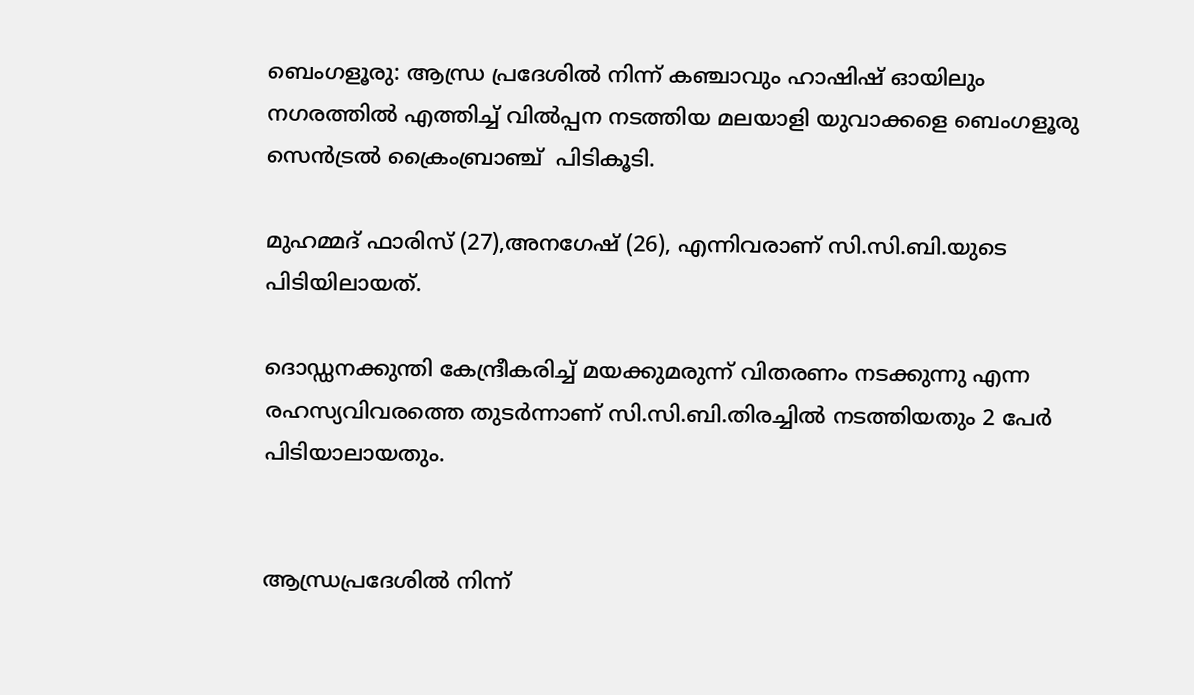ബെംഗളൂരു: ആന്ധ്ര പ്രദേശിൽ നിന്ന് കഞ്ചാവും ഹാഷിഷ് ഓയിലും  നഗരത്തിൽ എത്തിച്ച് വിൽപ്പന നടത്തിയ മലയാളി യുവാക്കളെ ബെംഗളൂരു സെൻട്രൽ ക്രൈംബ്രാഞ്ച്  പിടികൂടി.

മുഹമ്മദ് ഫാരിസ് (27),അനഗേഷ് (26), എന്നിവരാണ് സി.സി.ബി.യുടെ  പിടിയിലായത്.

ദൊഡ്ഡനക്കുന്തി കേന്ദ്രീകരിച്ച് മയക്കുമരുന്ന് വിതരണം നടക്കുന്നു എന്ന രഹസ്യവിവരത്തെ തുടർന്നാണ് സി.സി.ബി.തിരച്ചിൽ നടത്തിയതും 2 പേർ പിടിയാലായതും.


ആന്ധ്രപ്രദേശിൽ നിന്ന്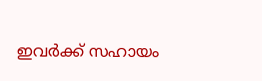ഇവർക്ക് സഹായം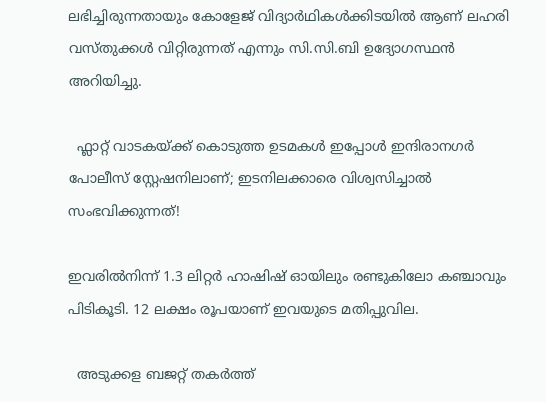ലഭിച്ചിരുന്നതായും കോളേജ് വിദ്യാർഥികൾക്കിടയിൽ ആണ് ലഹരി വസ്തുക്കൾ വിറ്റിരുന്നത് എന്നും സി.സി.ബി ഉദ്യോഗസ്ഥൻ അറിയിച്ചു.

  ഫ്ലാറ്റ് വാടകയ്ക്ക് കൊടുത്ത ഉടമകൾ ഇപ്പോൾ ഇന്ദിരാനഗർ പോലീസ് സ്റ്റേഷനിലാണ്; ഇടനിലക്കാരെ വിശ്വസിച്ചാൽ സംഭവിക്കുന്നത്!

ഇവരിൽനിന്ന് 1.3 ലിറ്റർ ഹാഷിഷ് ഓയിലും രണ്ടുകിലോ കഞ്ചാവും പിടികൂടി. 12 ലക്ഷം രൂപയാണ് ഇവയുടെ മതിപ്പുവില.

  അടുക്കള ബജറ്റ് തകർത്ത്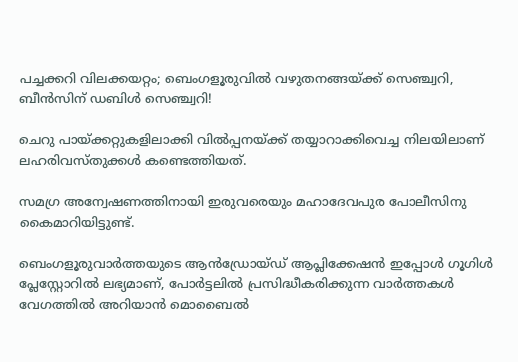പച്ചക്കറി വിലക്കയറ്റം; ബെംഗളൂരുവിൽ വഴുതനങ്ങയ്ക്ക് സെഞ്ച്വറി, ബീൻസിന് ഡബിൾ സെഞ്ച്വറി!

ചെറു പായ്ക്കറ്റുകളിലാക്കി വിൽപ്പനയ്ക്ക് തയ്യാറാക്കിവെച്ച നിലയിലാണ് ലഹരിവസ്തുക്കൾ കണ്ടെത്തിയത്.

സമഗ്ര അന്വേഷണത്തിനായി ഇരുവരെയും മഹാദേവപുര പോലീസിനു കൈമാറിയിട്ടുണ്ട്.

ബെംഗളൂരുവാർത്തയുടെ ആൻഡ്രോയ്ഡ് ആപ്ലിക്കേഷൻ ഇപ്പോൾ ഗൂഗിൾ പ്ലേസ്റ്റോറിൽ ലഭ്യമാണ്, പോർട്ടലിൽ പ്രസിദ്ധീകരിക്കുന്ന വാർത്തകൾ വേഗത്തിൽ അറിയാൻ മൊബൈൽ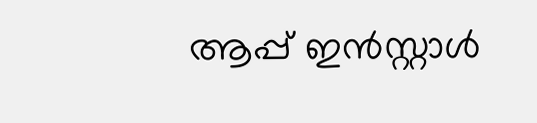ആപ്പ് ഇൻസ്റ്റാൾ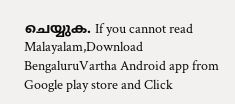ചെയ്യുക. If you cannot read Malayalam,Download BengaluruVartha Android app from Google play store and Click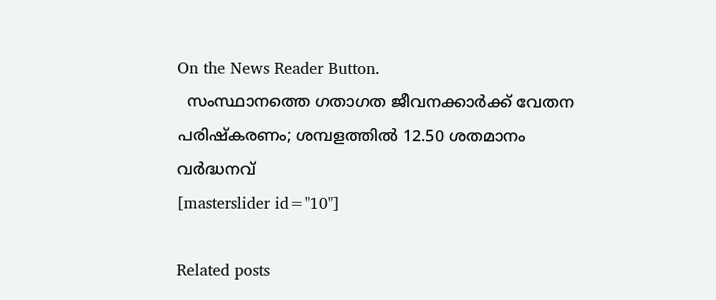On the News Reader Button.
  സംസ്ഥാനത്തെ ഗതാഗത ജീവനക്കാർക്ക് വേതന പരിഷ്കരണം; ശമ്പളത്തിൽ 12.50 ശതമാനം വർദ്ധനവ്
[masterslider id="10"]

Related posts